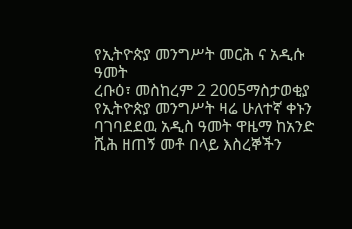የኢትዮጵያ መንግሥት መርሕ ና አዲሱ ዓመት
ረቡዕ፣ መስከረም 2 2005ማስታወቂያ
የኢትዮጵያ መንግሥት ዛሬ ሁለተኛ ቀኑን ባገባደደዉ አዲስ ዓመት ዋዜማ ከአንድ ሺሕ ዘጠኝ መቶ በላይ እስረኞችን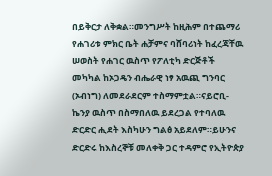በይቅርታ ለቅቋል።መንግሥት ከዚሕም በተጨማሪ የሐገሪቱ ምክር ቤት ሐቻምና ባሸባሪነት ከፈረጃቸዉ ሠወስት የሐገር ዉስጥ የፖለቲካ ድርጅቶች መካካል ከኦጋዴን ብሔራዊ ነፃ አዉጪ ግንባር (ኦብነግ) ለመደራደርም ተስማምቷል።ናይሮቢ-ኬንያ ዉስጥ በስማበለዉ ይደረጋል የተባለዉ ድርድር ሒደት እስካሁን ግልፅ አይደለም።ይሁንና ድርድሩ ከእስረኞቹ መለቀቅ ጋር ተዳምሮ የኢትዮጵያ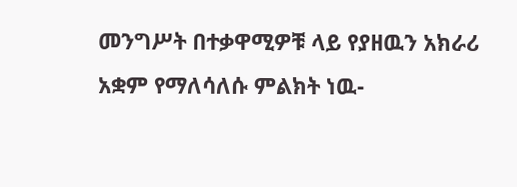መንግሥት በተቃዋሚዎቹ ላይ የያዘዉን አክራሪ አቋም የማለሳለሱ ምልክት ነዉ-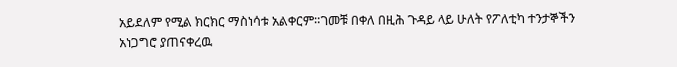አይደለም የሚል ክርክር ማስነሳቱ አልቀርም።ገመቹ በቀለ በዚሕ ጉዳይ ላይ ሁለት የፖለቲካ ተንታኞችን አነጋግሮ ያጠናቀረዉ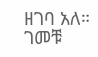ዘገባ አለ።
ገመቹ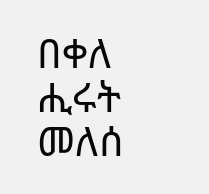በቀለ
ሒሩት መለሰ